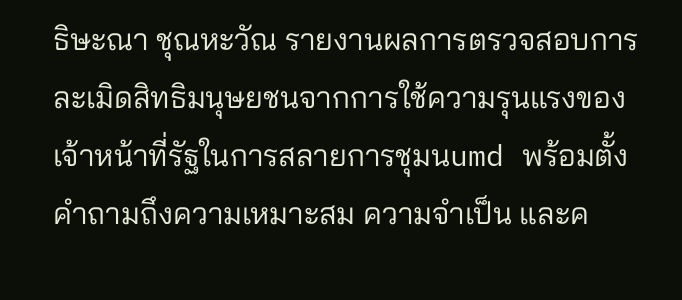ธิษะณา ชุณหะวัณ รายงานผลการตรวจสอบการละเมิดสิทธิมนุษยชนจากการใช้ความรุนแรงของเจ้าหน้าที่รัฐในการสลายการชุมนumd พร้อมตั้งคำถามถึงความเหมาะสม ความจำเป็น และค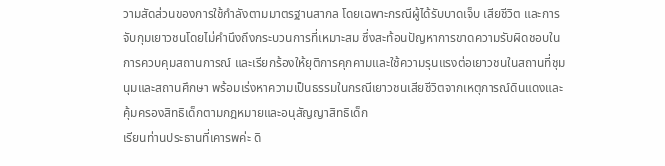วามสัดส่วนของการใช้กำลังตามมาตรฐานสากล โดยเฉพาะกรณีผู้ได้รับบาดเจ็บ เสียชีวิต และการจับกุมเยาวชนโดยไม่คำนึงถึงกระบวนการที่เหมาะสม ซึ่งสะท้อนปัญหาการขาดความรับผิดชอบในการควบคุมสถานการณ์ และเรียกร้องให้ยุติการคุกคามและใช้ความรุนแรงต่อเยาวชนในสถานที่ชุมนุมและสถานศึกษา พร้อมเร่งหาความเป็นธรรมในกรณีเยาวชนเสียชีวิตจากเหตุการณ์ดินแดงและคุ้มครองสิทธิเด็กตามกฎหมายและอนุสัญญาสิทธิเด็ก
เรียนท่านประธานที่เคารพค่ะ ดิ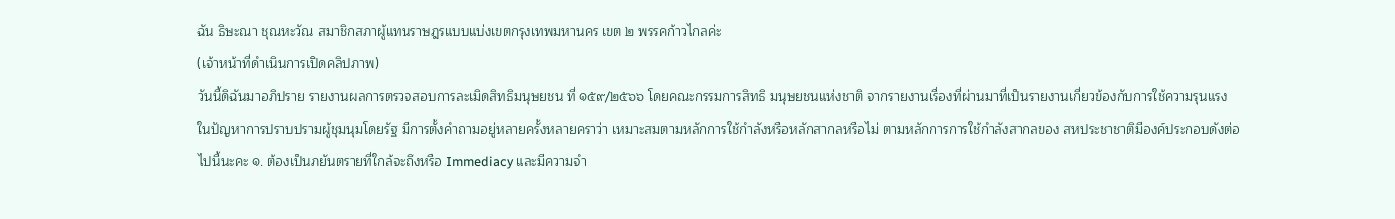ฉัน ธิษะณา ชุณหะวัณ สมาชิกสภาผู้แทนราษฎรแบบแบ่งเขตกรุงเทพมหานคร เขต ๒ พรรคก้าวไกลค่ะ
(เจ้าหน้าที่ดำเนินการเปิดคลิปภาพ)
วันนี้ดิฉันมาอภิปราย รายงานผลการตรวจสอบการละเมิดสิทธิมนุษยชน ที่ ๑๕๙/๒๕๖๖ โดยคณะกรรมการสิทธิ มนุษยชนแห่งชาติ จากรายงานเรื่องที่ผ่านมาที่เป็นรายงานเกี่ยวข้องกับการใช้ความรุนแรง ในปัญหาการปราบปรามผู้ชุมนุมโดยรัฐ มีการตั้งคำถามอยู่หลายครั้งหลายคราว่า เหมาะสมตามหลักการใช้กำลังหรือหลักสากลหรือไม่ ตามหลักการการใช้กำลังสากลของ สหประชาชาติมีองค์ประกอบดังต่อไปนี้นะคะ ๑. ต้องเป็นภยันตรายที่ใกล้จะถึงหรือ Immediacy และมีความจำ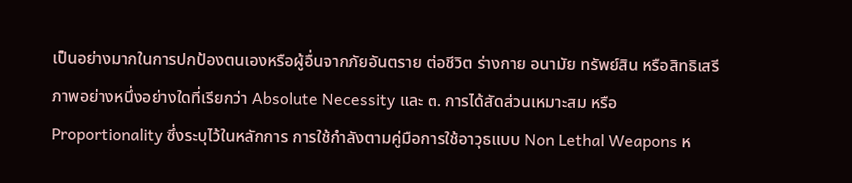เป็นอย่างมากในการปกป้องตนเองหรือผู้อื่นจากภัยอันตราย ต่อชีวิต ร่างกาย อนามัย ทรัพย์สิน หรือสิทธิเสรีภาพอย่างหนึ่งอย่างใดที่เรียกว่า Absolute Necessity และ ๓. การได้สัดส่วนเหมาะสม หรือ Proportionality ซึ่งระบุไว้ในหลักการ การใช้กำลังตามคู่มือการใช้อาวุธแบบ Non Lethal Weapons ห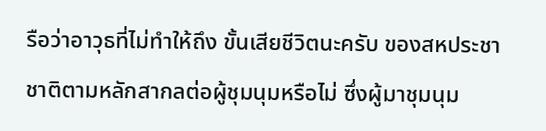รือว่าอาวุธที่ไม่ทำให้ถึง ขั้นเสียชีวิตนะครับ ของสหประชาชาติตามหลักสากลต่อผู้ชุมนุมหรือไม่ ซึ่งผู้มาชุมนุม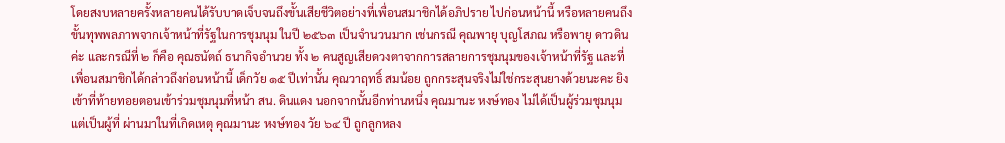โดยสงบหลายครั้งหลายคนได้รับบาดเจ็บจนถึงขั้นเสียชีวิตอย่างที่เพื่อนสมาชิกได้อภิปราย ไปก่อนหน้านี้ หรือหลายคนถึงขั้นทุพพลภาพจากเจ้าหน้าที่รัฐในการชุมนุม ในปี ๒๕๖๓ เป็นจำนวนมาก เช่นกรณี คุณพายุ บุญโสภณ หรือพายุ ดาวดินค่ะ และกรณีที่ ๒ ก็คือ คุณธนัตถ์ ธนากิจอำนวย ทั้ง ๒ คนสูญเสียดวงตาจากการสลายการชุมนุมของเจ้าหน้าที่รัฐ และที่เพื่อนสมาชิกได้กล่าวถึงก่อนหน้านี้ เด็กวัย ๑๕ ปีเท่านั้น คุณวาฤทธิ์ สมน้อย ถูกกระสุนจริงไม่ใช่กระสุนยางด้วยนะคะ ยิงเข้าที่ท้ายทอยตอนเข้าร่วมชุมนุมที่หน้า สน. ดินแดง นอกจากนั้นอีกท่านหนึ่ง คุณมานะ หงษ์ทอง ไม่ได้เป็นผู้ร่วมชุมนุม แต่เป็นผู้ที่ ผ่านมาในที่เกิดเหตุ คุณมานะ หงษ์ทอง วัย ๖๔ ปี ถูกลูกหลง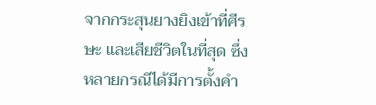จากกระสุนยางยิงเข้าที่ศีรษะ และเสียชีวิตในที่สุด ซึ่งหลายกรณีได้มีการตั้งคำ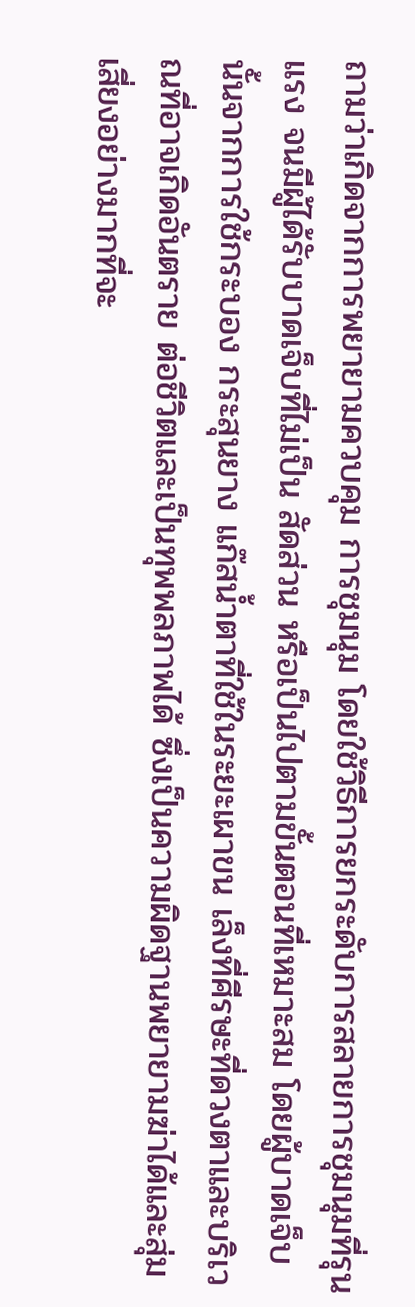ถามว่าเกิดจากการพยายามควบคุม การชุมนุม โดยใช้วิธีการยกระดับการสลายการชุมนุมที่รุนแรง จนมีผู้ได้รับบาดเจ็บที่ไม่เป็น สัดส่วน หรือเป็นไปตามขั้นตอนที่เหมาะสม โดยผู้บาดเจ็บนั้นจากการใช้กระบอง กระสุนยาง แก๊สน้ำตาที่ใช้ในระยะเผาขน เล็งที่ศีรษะที่ดวงตาและบริเวณที่อาจเกิดอันตราย ต่อชีวิตและเป็นทุพพลภาพได้ ซึ่งเป็นความผิดฐานพยายามฆ่าได้และสุ่มเสี่ยงอย่างมากที่จะ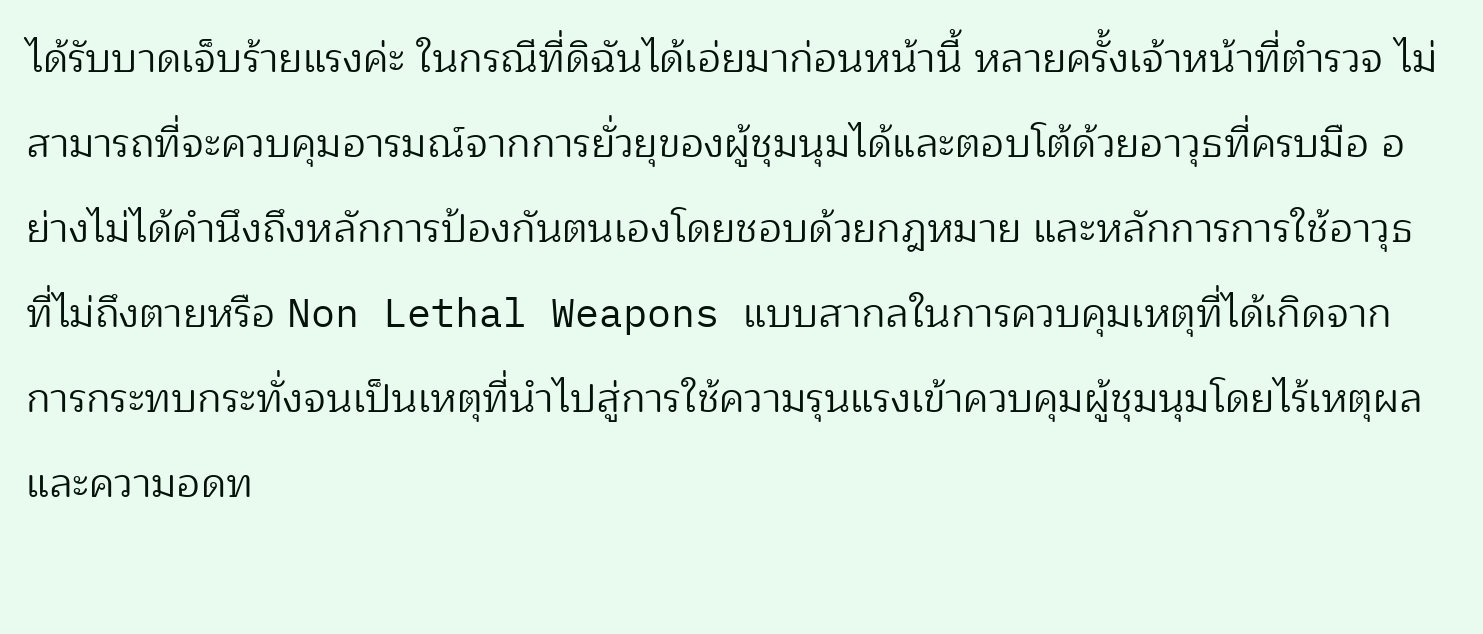ได้รับบาดเจ็บร้ายแรงค่ะ ในกรณีที่ดิฉันได้เอ่ยมาก่อนหน้านี้ หลายครั้งเจ้าหน้าที่ตำรวจ ไม่สามารถที่จะควบคุมอารมณ์จากการยั่วยุของผู้ชุมนุมได้และตอบโต้ด้วยอาวุธที่ครบมือ อย่างไม่ได้คำนึงถึงหลักการป้องกันตนเองโดยชอบด้วยกฎหมาย และหลักการการใช้อาวุธ ที่ไม่ถึงตายหรือ Non Lethal Weapons แบบสากลในการควบคุมเหตุที่ได้เกิดจาก การกระทบกระทั่งจนเป็นเหตุที่นำไปสู่การใช้ความรุนแรงเข้าควบคุมผู้ชุมนุมโดยไร้เหตุผล และความอดท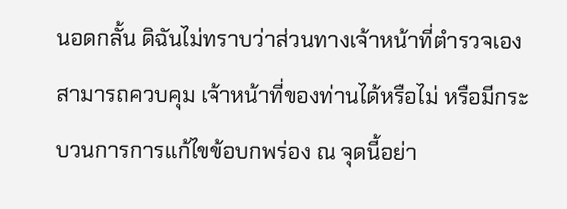นอดกลั้น ดิฉันไม่ทราบว่าส่วนทางเจ้าหน้าที่ตำรวจเองสามารถควบคุม เจ้าหน้าที่ของท่านได้หรือไม่ หรือมีกระบวนการการแก้ไขข้อบกพร่อง ณ จุดนี้อย่า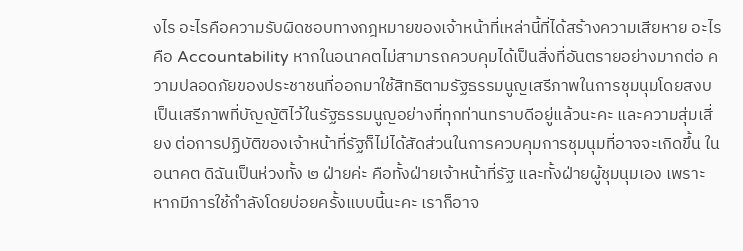งไร อะไรคือความรับผิดชอบทางกฎหมายของเจ้าหน้าที่เหล่านี้ที่ได้สร้างความเสียหาย อะไรคือ Accountability หากในอนาคตไม่สามารถควบคุมได้เป็นสิ่งที่อันตรายอย่างมากต่อ ความปลอดภัยของประชาชนที่ออกมาใช้สิทธิตามรัฐธรรมนูญเสรีภาพในการชุมนุมโดยสงบ เป็นเสรีภาพที่บัญญัติไว้ในรัฐธรรมนูญอย่างที่ทุกท่านทราบดีอยู่แล้วนะคะ และความสุ่มเสี่ยง ต่อการปฏิบัติของเจ้าหน้าที่รัฐก็ไม่ได้สัดส่วนในการควบคุมการชุมนุมที่อาจจะเกิดขึ้น ในอนาคต ดิฉันเป็นห่วงทั้ง ๒ ฝ่ายค่ะ คือทั้งฝ่ายเจ้าหน้าที่รัฐ และทั้งฝ่ายผู้ชุมนุมเอง เพราะหากมีการใช้กำลังโดยบ่อยครั้งแบบนี้นะคะ เราก็อาจ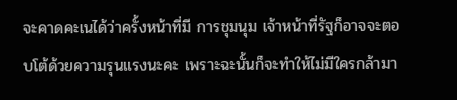จะคาดคะเนได้ว่าครั้งหน้าที่มี การชุมนุม เจ้าหน้าที่รัฐก็อาจจะตอบโต้ด้วยความรุนแรงนะคะ เพราะฉะนั้นก็จะทำให้ไม่มีใครกล้ามา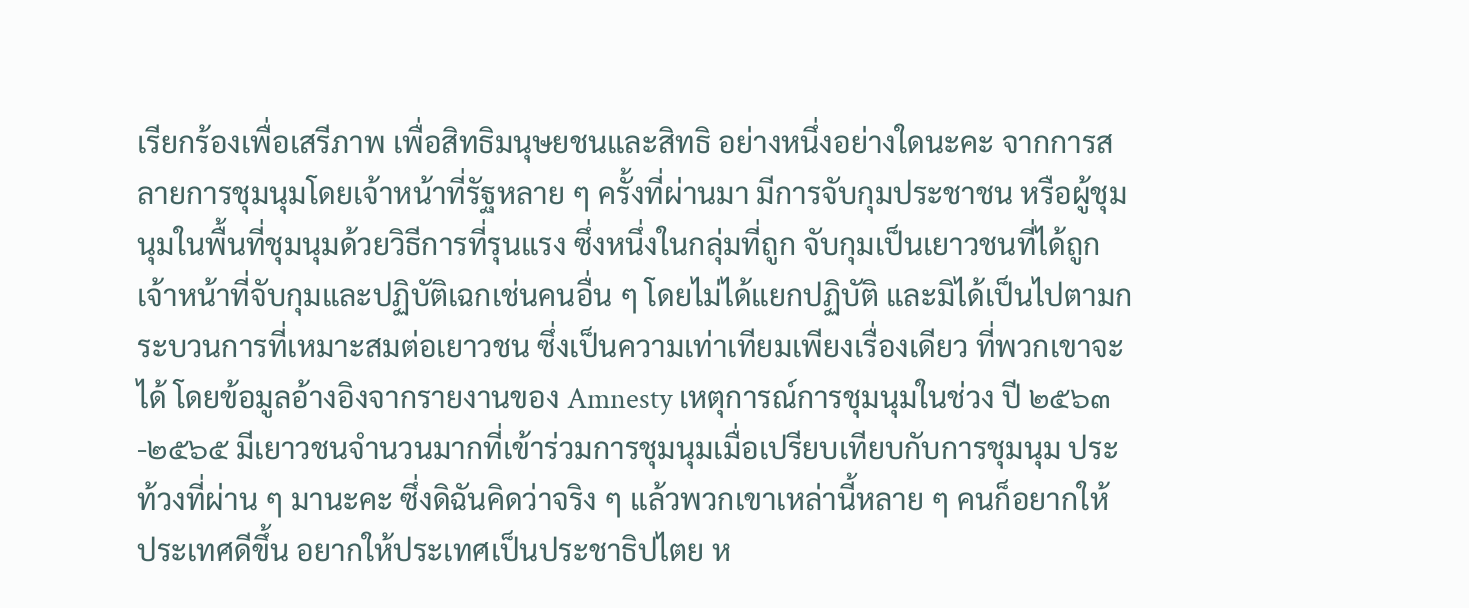เรียกร้องเพื่อเสรีภาพ เพื่อสิทธิมนุษยชนและสิทธิ อย่างหนึ่งอย่างใดนะคะ จากการสลายการชุมนุมโดยเจ้าหน้าที่รัฐหลาย ๆ ครั้งที่ผ่านมา มีการจับกุมประชาชน หรือผู้ชุมนุมในพื้นที่ชุมนุมด้วยวิธีการที่รุนแรง ซึ่งหนึ่งในกลุ่มที่ถูก จับกุมเป็นเยาวชนที่ได้ถูกเจ้าหน้าที่จับกุมและปฏิบัติเฉกเช่นคนอื่น ๆ โดยไม่ได้แยกปฏิบัติ และมิได้เป็นไปตามกระบวนการที่เหมาะสมต่อเยาวชน ซึ่งเป็นความเท่าเทียมเพียงเรื่องเดียว ที่พวกเขาจะได้ โดยข้อมูลอ้างอิงจากรายงานของ Amnesty เหตุการณ์การชุมนุมในช่วง ปี ๒๕๖๓-๒๕๖๕ มีเยาวชนจำนวนมากที่เข้าร่วมการชุมนุมเมื่อเปรียบเทียบกับการชุมนุม ประท้วงที่ผ่าน ๆ มานะคะ ซึ่งดิฉันคิดว่าจริง ๆ แล้วพวกเขาเหล่านี้หลาย ๆ คนก็อยากให้ ประเทศดีขึ้น อยากให้ประเทศเป็นประชาธิปไตย ห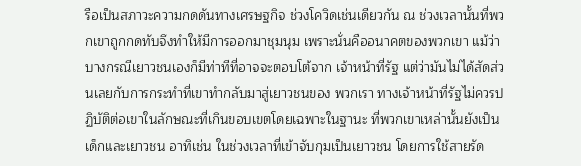รือเป็นสภาวะความกดดันทางเศรษฐกิจ ช่วงโควิดเช่นเดียวกัน ณ ช่วงเวลานั้นที่พวกเขาถูกกดทับจึงทำให้มีการออกมาชุมนุม เพราะนั่นคืออนาคตของพวกเขา แม้ว่าบางกรณีเยาวชนเองก็มีท่าทีที่อาจจะตอบโต้จาก เจ้าหน้าที่รัฐ แต่ว่ามันไม่ได้สัดส่วนเลยกับการกระทำที่เขาทำกลับมาสู่เยาวชนของ พวกเรา ทางเจ้าหน้าที่รัฐไม่ควรปฏิบัติต่อเขาในลักษณะที่เกินขอบเขตโดยเฉพาะในฐานะ ที่พวกเขาเหล่านั้นยังเป็นเด็กและเยาวชน อาทิเช่น ในช่วงเวลาที่เข้าจับกุมเป็นเยาวชน โดยการใช้สายรัด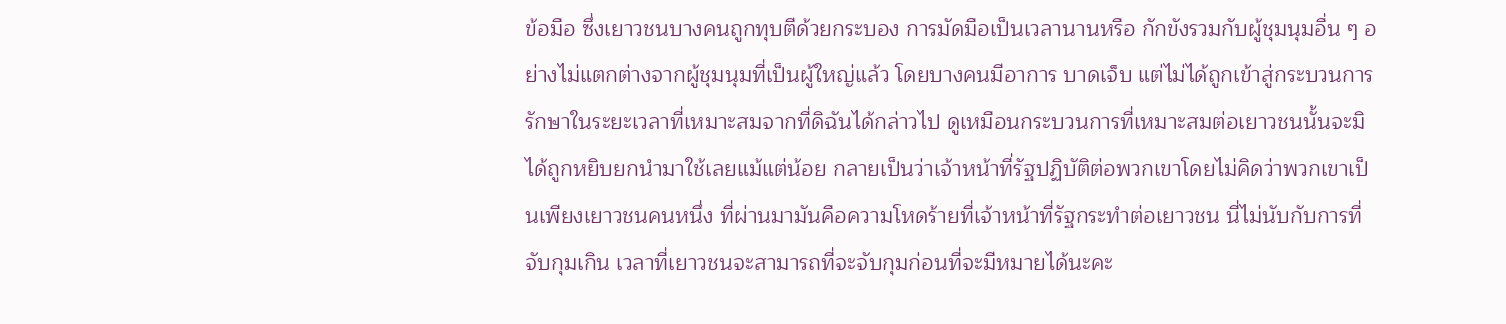ข้อมือ ซึ่งเยาวชนบางคนถูกทุบตีด้วยกระบอง การมัดมือเป็นเวลานานหรือ กักขังรวมกับผู้ชุมนุมอื่น ๆ อย่างไม่แตกต่างจากผู้ชุมนุมที่เป็นผู้ใหญ่แล้ว โดยบางคนมีอาการ บาดเจ็บ แต่ไม่ได้ถูกเข้าสู่กระบวนการรักษาในระยะเวลาที่เหมาะสมจากที่ดิฉันได้กล่าวไป ดูเหมือนกระบวนการที่เหมาะสมต่อเยาวชนนั้นจะมิได้ถูกหยิบยกนำมาใช้เลยแม้แต่น้อย กลายเป็นว่าเจ้าหน้าที่รัฐปฏิบัติต่อพวกเขาโดยไม่คิดว่าพวกเขาเป็นเพียงเยาวชนคนหนึ่ง ที่ผ่านมามันคือความโหดร้ายที่เจ้าหน้าที่รัฐกระทำต่อเยาวชน นี่ไม่นับกับการที่จับกุมเกิน เวลาที่เยาวชนจะสามารถที่จะจับกุมก่อนที่จะมีหมายได้นะคะ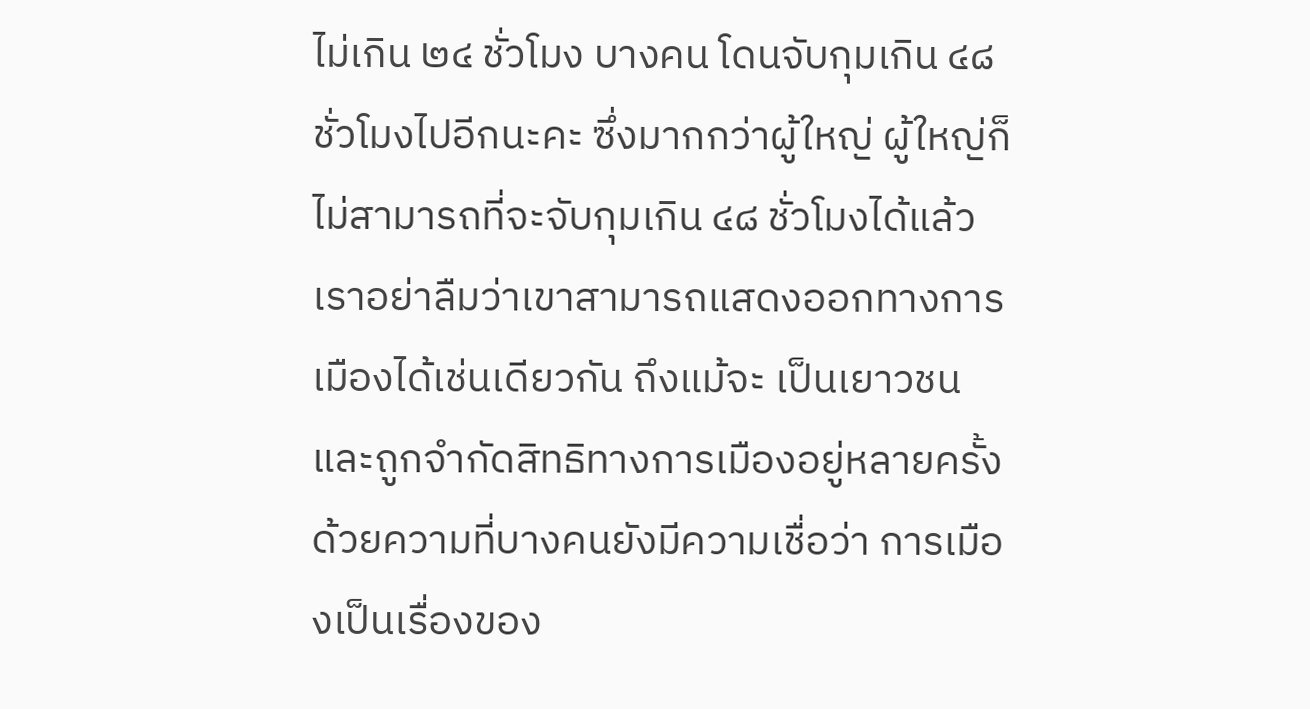ไม่เกิน ๒๔ ชั่วโมง บางคน โดนจับกุมเกิน ๔๘ ชั่วโมงไปอีกนะคะ ซึ่งมากกว่าผู้ใหญ่ ผู้ใหญ่ก็ไม่สามารถที่จะจับกุมเกิน ๔๘ ชั่วโมงได้แล้ว เราอย่าลืมว่าเขาสามารถแสดงออกทางการเมืองได้เช่นเดียวกัน ถึงแม้จะ เป็นเยาวชน และถูกจำกัดสิทธิทางการเมืองอยู่หลายครั้ง ด้วยความที่บางคนยังมีความเชื่อว่า การเมืองเป็นเรื่องของ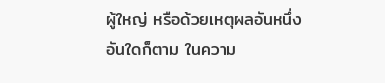ผู้ใหญ่ หรือด้วยเหตุผลอันหนึ่งอันใดก็ตาม ในความ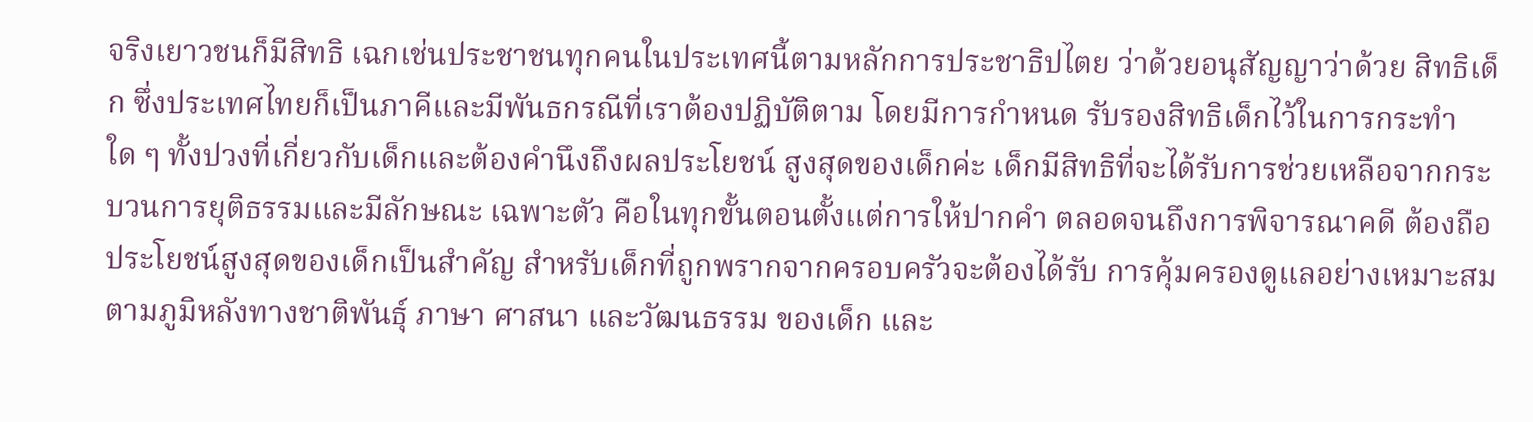จริงเยาวชนก็มีสิทธิ เฉกเช่นประชาชนทุกคนในประเทศนี้ตามหลักการประชาธิปไตย ว่าด้วยอนุสัญญาว่าด้วย สิทธิเด็ก ซึ่งประเทศไทยก็เป็นภาคีและมีพันธกรณีที่เราต้องปฏิบัติตาม โดยมีการกำหนด รับรองสิทธิเด็กไว้ในการกระทำใด ๆ ทั้งปวงที่เกี่ยวกับเด็กและต้องคำนึงถึงผลประโยชน์ สูงสุดของเด็กค่ะ เด็กมีสิทธิที่จะได้รับการช่วยเหลือจากกระบวนการยุติธรรมและมีลักษณะ เฉพาะตัว คือในทุกขั้นตอนตั้งแต่การให้ปากคำ ตลอดจนถึงการพิจารณาคดี ต้องถือ ประโยชน์สูงสุดของเด็กเป็นสำคัญ สำหรับเด็กที่ถูกพรากจากครอบครัวจะต้องได้รับ การคุ้มครองดูแลอย่างเหมาะสมตามภูมิหลังทางชาติพันธุ์ ภาษา ศาสนา และวัฒนธรรม ของเด็ก และ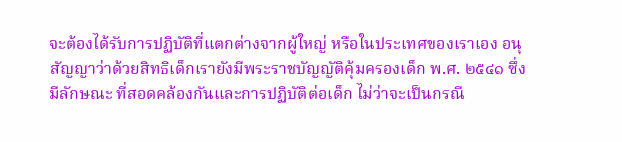จะต้องได้รับการปฏิบัติที่แตกต่างจากผู้ใหญ่ หรือในประเทศของเราเอง อนุสัญญาว่าด้วยสิทธิเด็กเรายังมีพระราชบัญญัติคุ้มครองเด็ก พ.ศ. ๒๕๔๑ ซึ่งมีลักษณะ ที่สอดคล้องกันและการปฏิบัติต่อเด็ก ไม่ว่าจะเป็นกรณี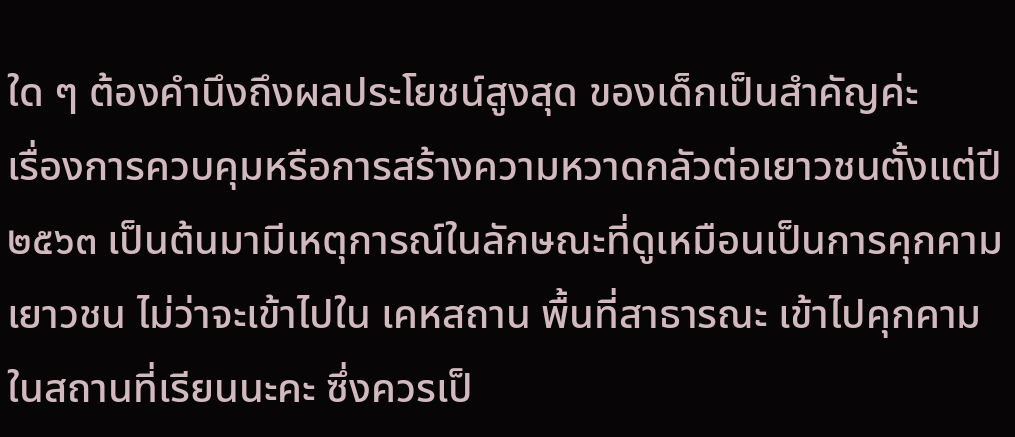ใด ๆ ต้องคำนึงถึงผลประโยชน์สูงสุด ของเด็กเป็นสำคัญค่ะ
เรื่องการควบคุมหรือการสร้างความหวาดกลัวต่อเยาวชนตั้งแต่ปี ๒๕๖๓ เป็นต้นมามีเหตุการณ์ในลักษณะที่ดูเหมือนเป็นการคุกคามเยาวชน ไม่ว่าจะเข้าไปใน เคหสถาน พื้นที่สาธารณะ เข้าไปคุกคามในสถานที่เรียนนะคะ ซึ่งควรเป็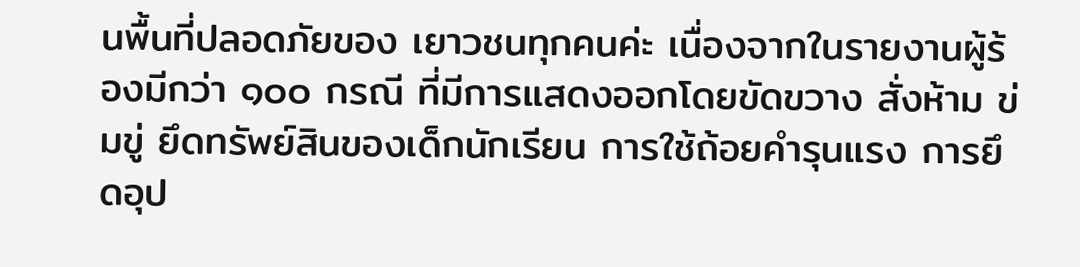นพื้นที่ปลอดภัยของ เยาวชนทุกคนค่ะ เนื่องจากในรายงานผู้ร้องมีกว่า ๑๐๐ กรณี ที่มีการแสดงออกโดยขัดขวาง สั่งห้าม ข่มขู่ ยึดทรัพย์สินของเด็กนักเรียน การใช้ถ้อยคำรุนแรง การยึดอุป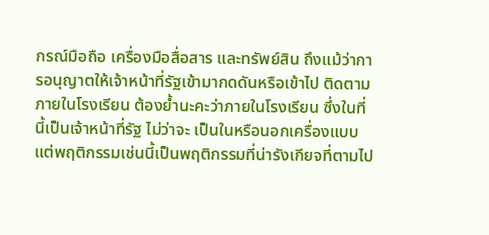กรณ์มือถือ เครื่องมือสื่อสาร และทรัพย์สิน ถึงแม้ว่าการอนุญาตให้เจ้าหน้าที่รัฐเข้ามากดดันหรือเข้าไป ติดตามภายในโรงเรียน ต้องย้ำนะคะว่าภายในโรงเรียน ซึ่งในที่นี้เป็นเจ้าหน้าที่รัฐ ไม่ว่าจะ เป็นในหรือนอกเครื่องแบบ แต่พฤติกรรมเช่นนี้เป็นพฤติกรรมที่น่ารังเกียจที่ตามไป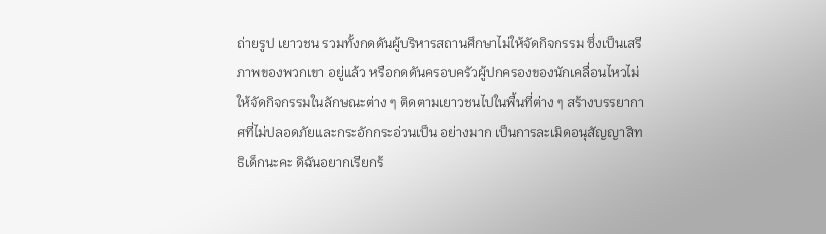ถ่ายรูป เยาวชน รวมทั้งกดดันผู้บริหารสถานศึกษาไม่ให้จัดกิจกรรม ซึ่งเป็นเสรีภาพของพวกเขา อยู่แล้ว หรือกดดันครอบครัวผู้ปกครองของนักเคลื่อนไหวไม่ให้จัดกิจกรรมในลักษณะต่าง ๆ ติดตามเยาวชนไปในพื้นที่ต่าง ๆ สร้างบรรยากาศที่ไม่ปลอดภัยและกระอักกระอ่วนเป็น อย่างมาก เป็นการละเมิดอนุสัญญาสิทธิเด็กนะคะ ดิฉันอยากเรียกร้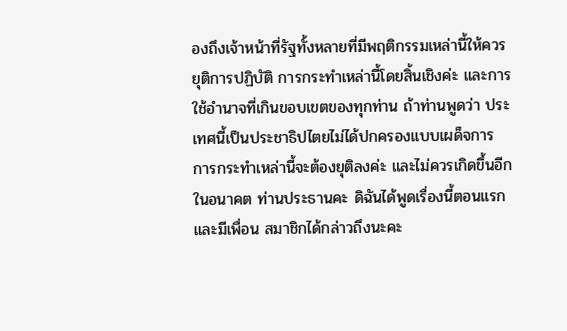องถึงเจ้าหน้าที่รัฐทั้งหลายที่มีพฤติกรรมเหล่านี้ให้ควรยุติการปฏิบัติ การกระทำเหล่านี้โดยสิ้นเชิงค่ะ และการใช้อำนาจที่เกินขอบเขตของทุกท่าน ถ้าท่านพูดว่า ประเทศนี้เป็นประชาธิปไตยไม่ได้ปกครองแบบเผด็จการ การกระทำเหล่านี้จะต้องยุติลงค่ะ และไม่ควรเกิดขึ้นอีกในอนาคต ท่านประธานคะ ดิฉันได้พูดเรื่องนี้ตอนแรกและมีเพื่อน สมาชิกได้กล่าวถึงนะคะ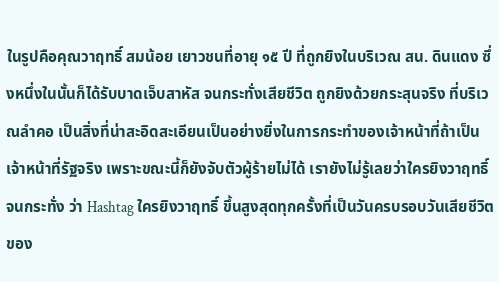ในรูปคือคุณวาฤทธิ์ สมน้อย เยาวชนที่อายุ ๑๕ ปี ที่ถูกยิงในบริเวณ สน. ดินแดง ซึ่งหนึ่งในนั้นก็ได้รับบาดเจ็บสาหัส จนกระทั่งเสียชีวิต ถูกยิงด้วยกระสุนจริง ที่บริเวณลำคอ เป็นสิ่งที่น่าสะอิดสะเอียนเป็นอย่างยิ่งในการกระทำของเจ้าหน้าที่ถ้าเป็น เจ้าหน้าที่รัฐจริง เพราะขณะนี้ก็ยังจับตัวผู้ร้ายไม่ได้ เรายังไม่รู้เลยว่าใครยิงวาฤทธิ์ จนกระทั่ง ว่า Hashtag ใครยิงวาฤทธิ์ ขึ้นสูงสุดทุกครั้งที่เป็นวันครบรอบวันเสียชีวิตของ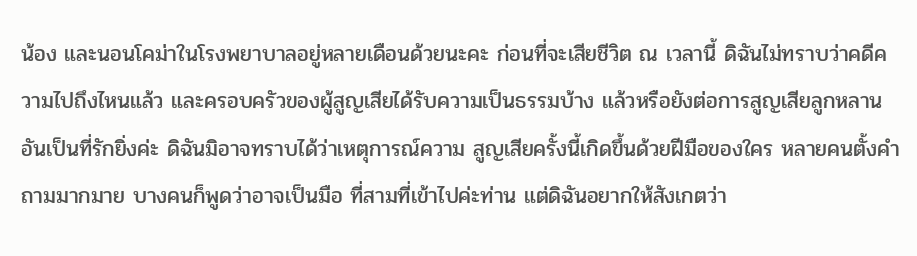น้อง และนอนโคม่าในโรงพยาบาลอยู่หลายเดือนด้วยนะคะ ก่อนที่จะเสียชีวิต ณ เวลานี้ ดิฉันไม่ทราบว่าคดีความไปถึงไหนแล้ว และครอบครัวของผู้สูญเสียได้รับความเป็นธรรมบ้าง แล้วหรือยังต่อการสูญเสียลูกหลานอันเป็นที่รักยิ่งค่ะ ดิฉันมิอาจทราบได้ว่าเหตุการณ์ความ สูญเสียครั้งนี้เกิดขึ้นด้วยฝีมือของใคร หลายคนตั้งคำถามมากมาย บางคนก็พูดว่าอาจเป็นมือ ที่สามที่เข้าไปค่ะท่าน แต่ดิฉันอยากให้สังเกตว่า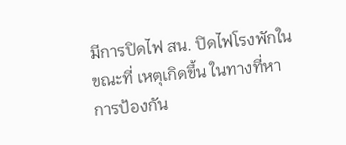มีการปิดไฟ สน. ปิดไฟโรงพักในขณะที่ เหตุเกิดขึ้น ในทางที่หาการป้องกัน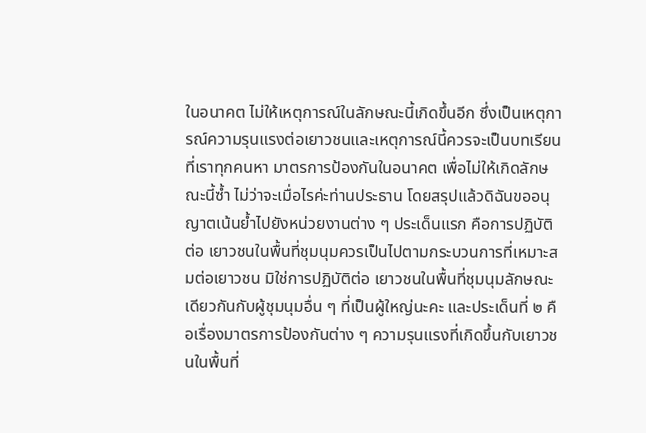ในอนาคต ไม่ให้เหตุการณ์ในลักษณะนี้เกิดขึ้นอีก ซึ่งเป็นเหตุการณ์ความรุนแรงต่อเยาวชนและเหตุการณ์นี้ควรจะเป็นบทเรียนที่เราทุกคนหา มาตรการป้องกันในอนาคต เพื่อไม่ให้เกิดลักษณะนี้ซ้ำ ไม่ว่าจะเมื่อไรค่ะท่านประธาน โดยสรุปแล้วดิฉันขออนุญาตเน้นย้ำไปยังหน่วยงานต่าง ๆ ประเด็นแรก คือการปฏิบัติต่อ เยาวชนในพื้นที่ชุมนุมควรเป็นไปตามกระบวนการที่เหมาะสมต่อเยาวชน มิใช่การปฏิบัติต่อ เยาวชนในพื้นที่ชุมนุมลักษณะเดียวกันกับผู้ชุมนุมอื่น ๆ ที่เป็นผู้ใหญ่นะคะ และประเด็นที่ ๒ คือเรื่องมาตรการป้องกันต่าง ๆ ความรุนแรงที่เกิดขึ้นกับเยาวชนในพื้นที่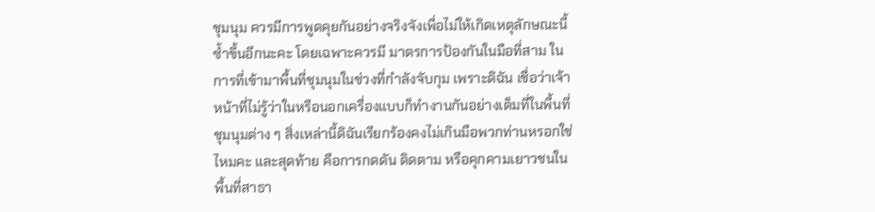ชุมนุม ควรมีการพูดคุยกันอย่างจริงจังเพื่อไม่ให้เกิดเหตุลักษณะนี้ซ้ำขึ้นอีกนะคะ โดยเฉพาะควรมี มาตรการป้องกันในมือที่สาม ในการที่เข้ามาพื้นที่ชุมนุมในช่วงที่กำลังจับกุม เพราะดิฉัน เชื่อว่าเจ้าหน้าที่ไม่รู้ว่าในหรือนอกเครื่องแบบก็ทำงานกันอย่างเต็มที่ในพื้นที่ชุมนุมต่าง ๆ สิ่งเหล่านี้ดิฉันเรียกร้องคงไม่เกินมือพวกท่านหรอกใช่ไหมคะ และสุดท้าย คือการกดดัน ติดตาม หรือคุกคามเยาวชนในพื้นที่สาธา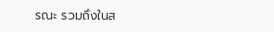รณะ รวมถึงในส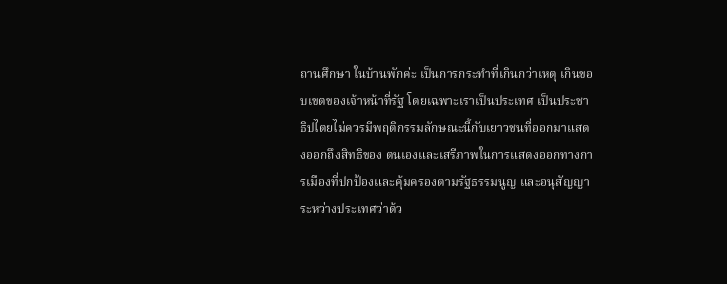ถานศึกษา ในบ้านพักค่ะ เป็นการกระทำที่เกินกว่าเหตุ เกินขอบเขตของเจ้าหน้าที่รัฐ โดยเฉพาะเราเป็นประเทศ เป็นประชาธิปไตยไม่ควรมีพฤติกรรมลักษณะนี้กับเยาวชนที่ออกมาแสดงออกถึงสิทธิของ ตนเองและเสรีภาพในการแสดงออกทางการเมืองที่ปกป้องและคุ้มครองตามรัฐธรรมนูญ และอนุสัญญาระหว่างประเทศว่าด้ว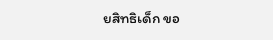ยสิทธิเด็ก ขอ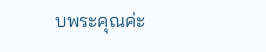บพระคุณค่ะ